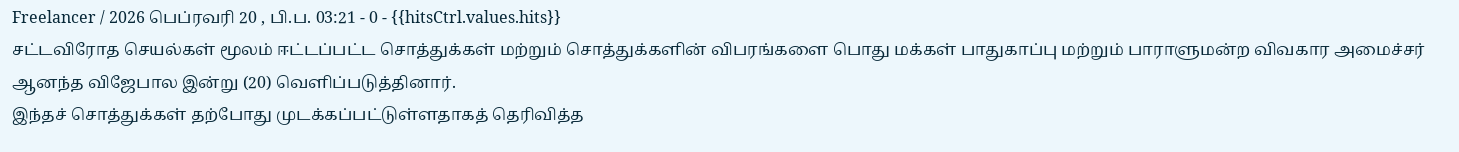Freelancer / 2026 பெப்ரவரி 20 , பி.ப. 03:21 - 0 - {{hitsCtrl.values.hits}}
சட்டவிரோத செயல்கள் மூலம் ஈட்டப்பட்ட சொத்துக்கள் மற்றும் சொத்துக்களின் விபரங்களை பொது மக்கள் பாதுகாப்பு மற்றும் பாராளுமன்ற விவகார அமைச்சர் ஆனந்த விஜேபால இன்று (20) வெளிப்படுத்தினார்.
இந்தச் சொத்துக்கள் தற்போது முடக்கப்பட்டுள்ளதாகத் தெரிவித்த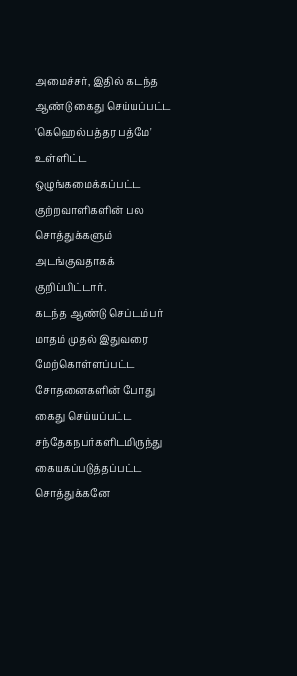அமைச்சர், இதில் கடந்த ஆண்டு கைது செய்யப்பட்ட 'கெஹெல்பத்தர பத்மே' உள்ளிட்ட ஒழுங்கமைக்கப்பட்ட குற்றவாளிகளின் பல சொத்துக்களும் அடங்குவதாகக் குறிப்பிட்டார்.
கடந்த ஆண்டு செப்டம்பர் மாதம் முதல் இதுவரை மேற்கொள்ளப்பட்ட சோதனைகளின் போது கைது செய்யப்பட்ட சந்தேகநபர்களிடமிருந்து கையகப்படுத்தப்பட்ட சொத்துக்கனே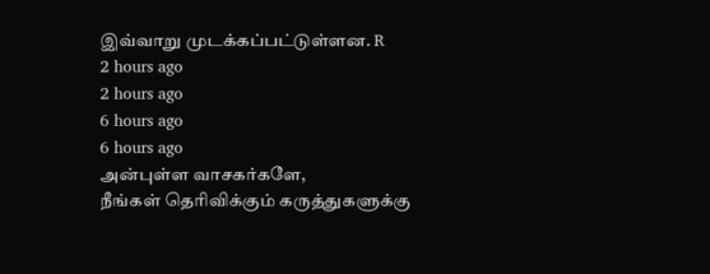இவ்வாறு முடக்கப்பட்டுள்ளன. R
2 hours ago
2 hours ago
6 hours ago
6 hours ago
அன்புள்ள வாசகர்களே,
நீங்கள் தெரிவிக்கும் கருத்துகளுக்கு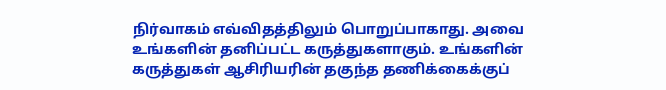நிர்வாகம் எவ்விதத்திலும் பொறுப்பாகாது. அவை உங்களின் தனிப்பட்ட கருத்துகளாகும். உங்களின் கருத்துகள் ஆசிரியரின் தகுந்த தணிக்கைக்குப்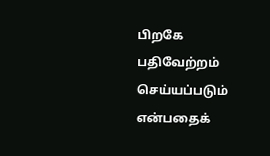பிறகே பதிவேற்றம் செய்யப்படும் என்பதைக்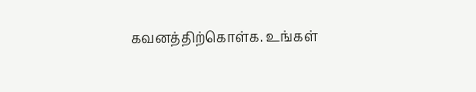கவனத்திற்கொள்க. உங்கள்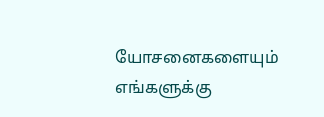யோசனைகளையும் எங்களுக்கு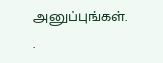அனுப்புங்கள். .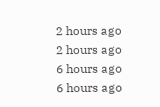2 hours ago
2 hours ago
6 hours ago
6 hours ago